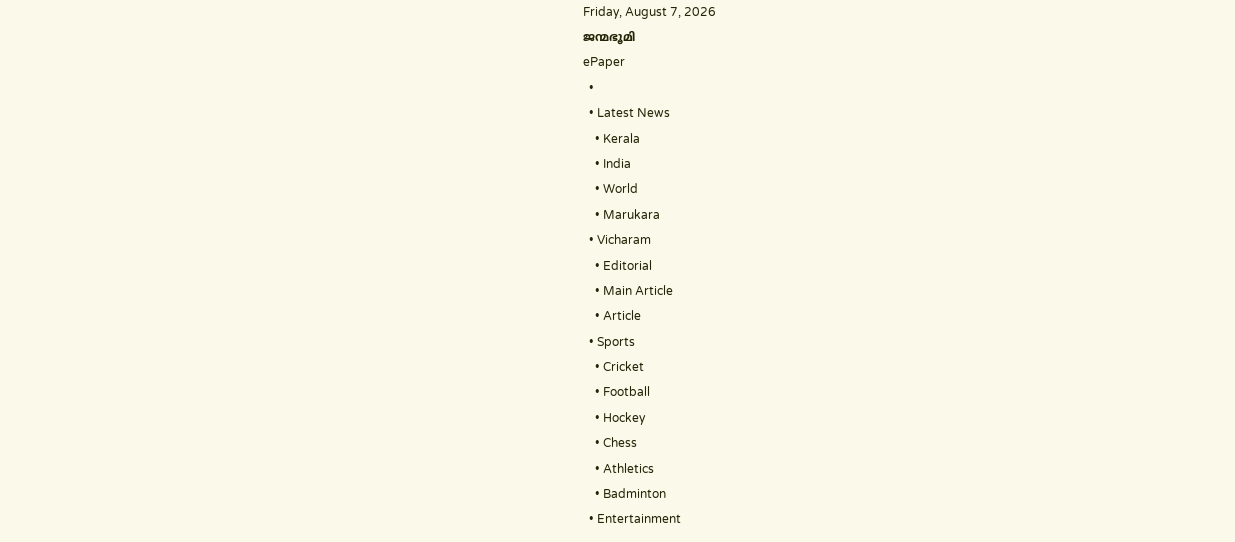Friday, August 7, 2026
ജന്മഭൂമി
ePaper
  •
  • Latest News
    • Kerala
    • India
    • World
    • Marukara
  • Vicharam
    • Editorial
    • Main Article
    • Article
  • Sports
    • Cricket
    • Football
    • Hockey
    • Chess
    • Athletics
    • Badminton
  • Entertainment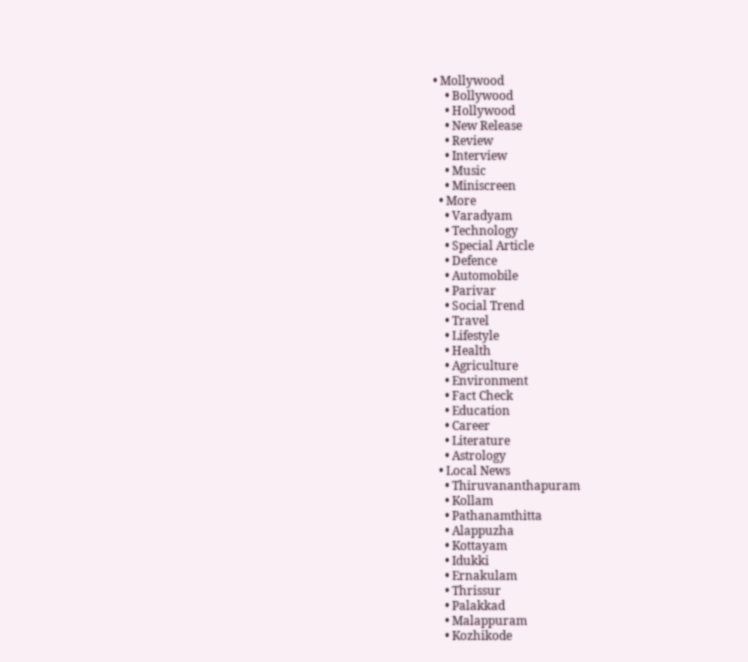• Mollywood
    • Bollywood
    • Hollywood
    • New Release
    • Review
    • Interview
    • Music
    • Miniscreen
  • More
    • Varadyam
    • Technology
    • Special Article
    • Defence
    • Automobile
    • Parivar
    • Social Trend
    • Travel
    • Lifestyle
    • Health
    • Agriculture
    • Environment
    • Fact Check
    • Education
    • Career
    • Literature
    • Astrology
  • Local News
    • Thiruvananthapuram
    • Kollam
    • Pathanamthitta
    • Alappuzha
    • Kottayam
    • Idukki
    • Ernakulam
    • Thrissur
    • Palakkad
    • Malappuram
    • Kozhikode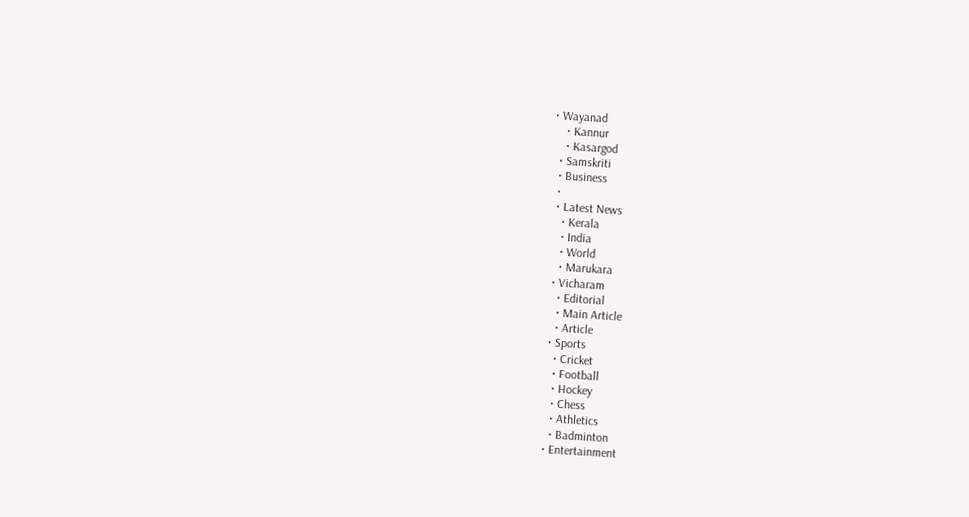• Wayanad
    • Kannur
    • Kasargod
  • Samskriti
  • Business
  •
  • Latest News
    • Kerala
    • India
    • World
    • Marukara
  • Vicharam
    • Editorial
    • Main Article
    • Article
  • Sports
    • Cricket
    • Football
    • Hockey
    • Chess
    • Athletics
    • Badminton
  • Entertainment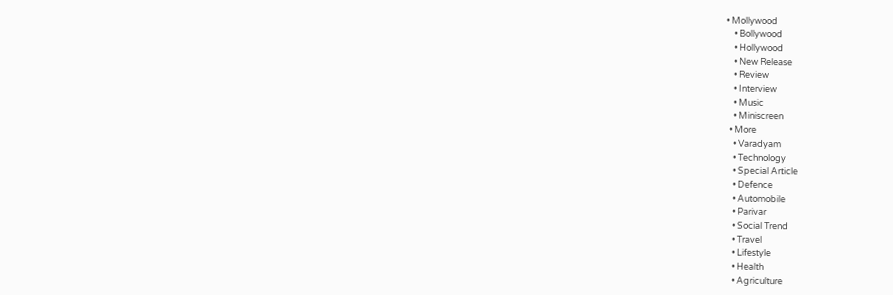• Mollywood
    • Bollywood
    • Hollywood
    • New Release
    • Review
    • Interview
    • Music
    • Miniscreen
  • More
    • Varadyam
    • Technology
    • Special Article
    • Defence
    • Automobile
    • Parivar
    • Social Trend
    • Travel
    • Lifestyle
    • Health
    • Agriculture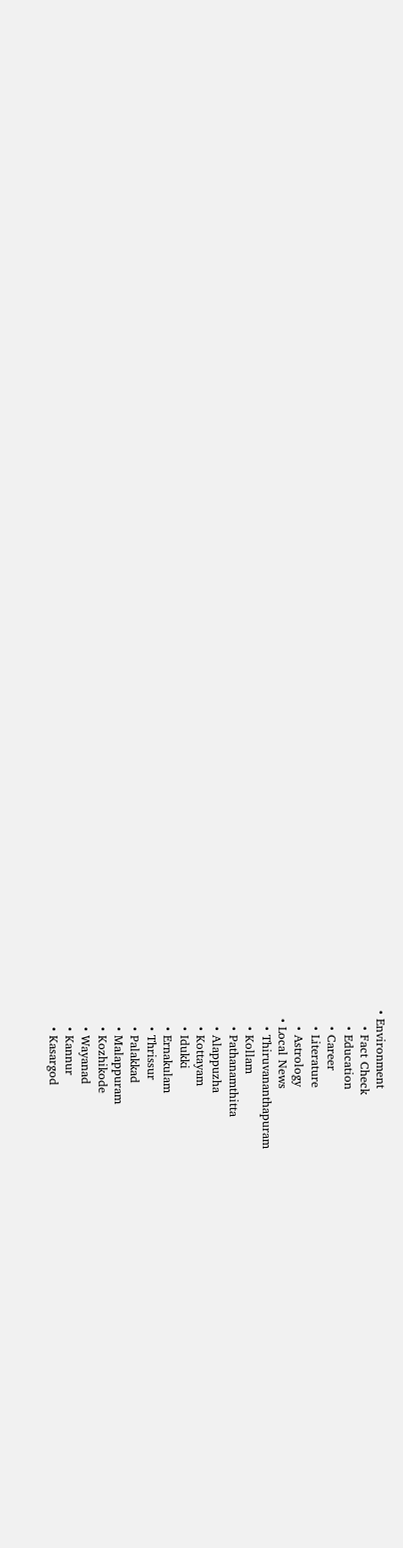• Environment
    • Fact Check
    • Education
    • Career
    • Literature
    • Astrology
  • Local News
    • Thiruvananthapuram
    • Kollam
    • Pathanamthitta
    • Alappuzha
    • Kottayam
    • Idukki
    • Ernakulam
    • Thrissur
    • Palakkad
    • Malappuram
    • Kozhikode
    • Wayanad
    • Kannur
    • Kasargod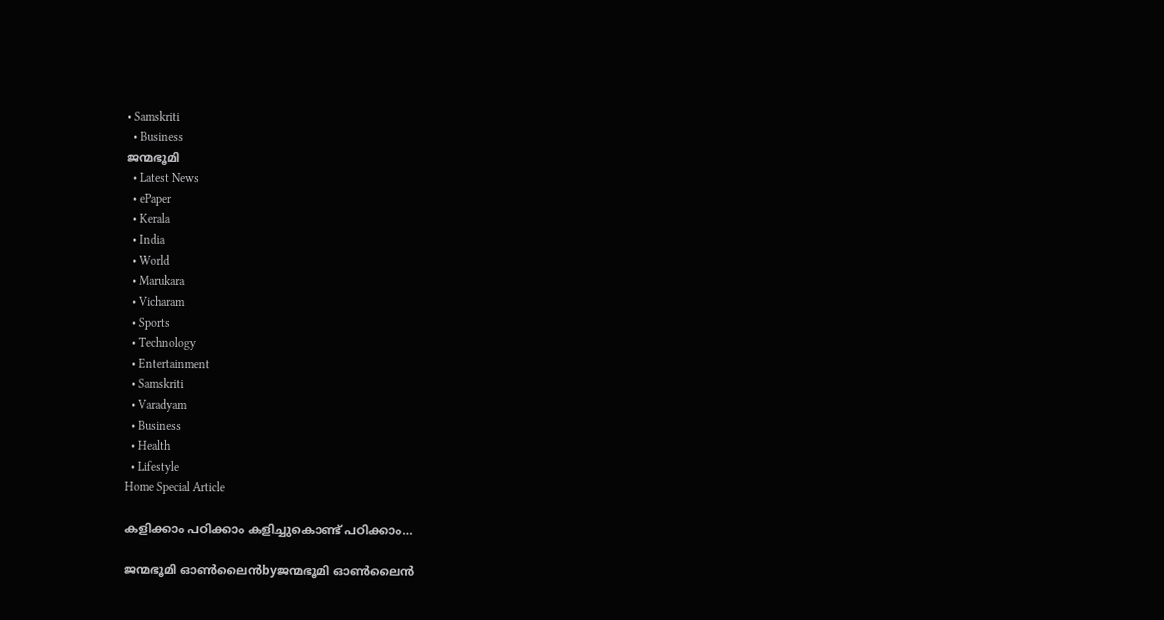• Samskriti
  • Business
ജന്മഭൂമി
  • Latest News
  • ePaper
  • Kerala
  • India
  • World
  • Marukara
  • Vicharam
  • Sports
  • Technology
  • Entertainment
  • Samskriti
  • Varadyam
  • Business
  • Health
  • Lifestyle
Home Special Article

കളിക്കാം പഠിക്കാം കളിച്ചുകൊണ്ട് പഠിക്കാം…

ജന്മഭൂമി ഓണ്‍ലൈന്‍byജന്മഭൂമി ഓണ്‍ലൈന്‍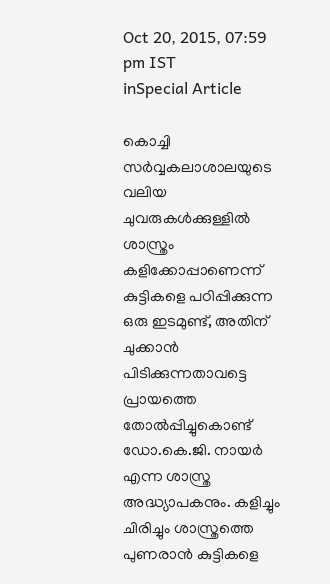Oct 20, 2015, 07:59 pm IST
inSpecial Article

കൊച്ചി സര്‍വ്വകലാശാലയുടെ വലിയ ചുവരുകള്‍ക്കുള്ളില്‍ ശാസ്ത്രം കളിക്കോപ്പാണെന്ന് കുട്ടികളെ പഠിപ്പിക്കുന്ന ഒരു ഇടമുണ്ട്, അതിന് ചുക്കാന്‍ പിടിക്കുന്നതാവട്ടെ പ്രായത്തെ തോല്‍പ്പിച്ചുകൊണ്ട് ഡോ.കെ.ജി. നായര്‍ എന്ന ശാസ്ത്ര അദ്ധ്യാപകനും. കളിച്ചും ചിരിച്ചും ശാസ്ത്രത്തെ പുണരാന്‍ കുട്ടികളെ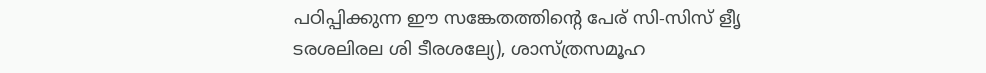പഠിപ്പിക്കുന്ന ഈ സങ്കേതത്തിന്റെ പേര് സി-സിസ് ളീൃ ടരശലിരല ശി ടീരശല്യേ), ശാസ്ത്രസമൂഹ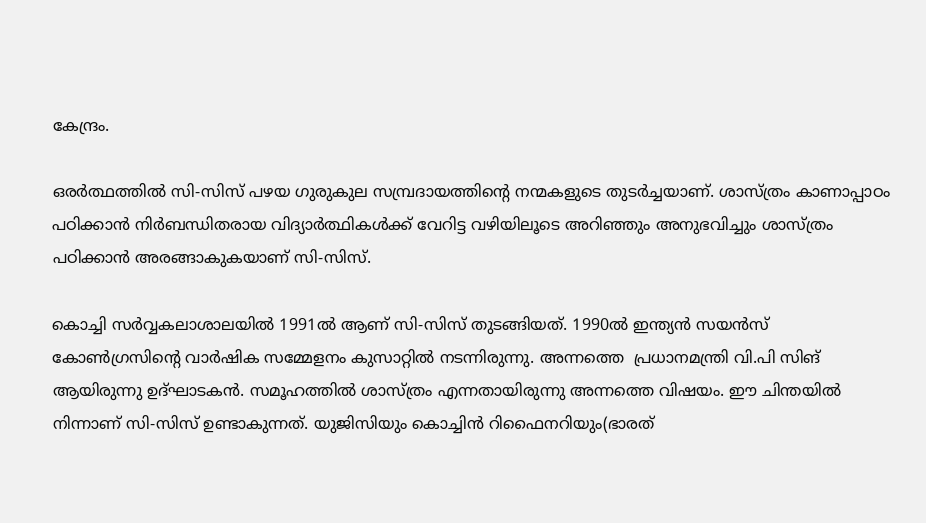കേന്ദ്രം.

ഒരര്‍ത്ഥത്തില്‍ സി-സിസ് പഴയ ഗുരുകുല സമ്പ്രദായത്തിന്റെ നന്മകളുടെ തുടര്‍ച്ചയാണ്. ശാസ്ത്രം കാണാപ്പാഠം പഠിക്കാന്‍ നിര്‍ബന്ധിതരായ വിദ്യാര്‍ത്ഥികള്‍ക്ക് വേറിട്ട വഴിയിലൂടെ അറിഞ്ഞും അനുഭവിച്ചും ശാസ്ത്രം പഠിക്കാന്‍ അരങ്ങാകുകയാണ് സി-സിസ്.

കൊച്ചി സര്‍വ്വകലാശാലയില്‍ 1991ല്‍ ആണ് സി-സിസ് തുടങ്ങിയത്. 1990ല്‍ ഇന്ത്യന്‍ സയന്‍സ് കോണ്‍ഗ്രസിന്റെ വാര്‍ഷിക സമ്മേളനം കുസാറ്റില്‍ നടന്നിരുന്നു. അന്നത്തെ  പ്രധാനമന്ത്രി വി.പി സിങ് ആയിരുന്നു ഉദ്ഘാടകന്‍. സമൂഹത്തില്‍ ശാസ്ത്രം എന്നതായിരുന്നു അന്നത്തെ വിഷയം. ഈ ചിന്തയില്‍ നിന്നാണ് സി-സിസ് ഉണ്ടാകുന്നത്. യുജിസിയും കൊച്ചിന്‍ റിഫൈനറിയും(ഭാരത്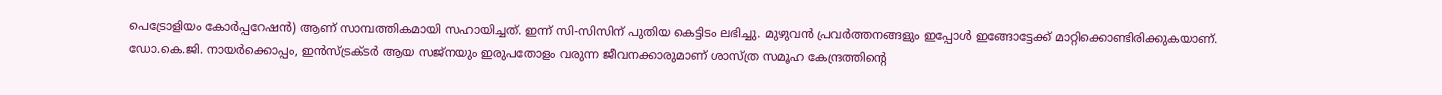പെട്രോളിയം കോര്‍പ്പറേഷന്‍) ആണ് സാമ്പത്തികമായി സഹായിച്ചത്. ഇന്ന് സി-സിസിന് പുതിയ കെട്ടിടം ലഭിച്ചു. മുഴുവന്‍ പ്രവര്‍ത്തനങ്ങളും ഇപ്പോള്‍ ഇങ്ങോട്ടേക്ക് മാറ്റിക്കൊണ്ടിരിക്കുകയാണ്. ഡോ.കെ.ജി. നായര്‍ക്കൊപ്പം, ഇന്‍സ്ട്രക്ടര്‍ ആയ സജ്‌നയും ഇരുപതോളം വരുന്ന ജീവനക്കാരുമാണ് ശാസ്ത്ര സമൂഹ കേന്ദ്രത്തിന്റെ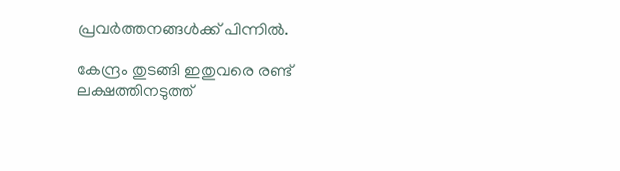പ്രവര്‍ത്തനങ്ങള്‍ക്ക് പിന്നില്‍.

കേന്ദ്രം തുടങ്ങി ഇതുവരെ രണ്ട് ലക്ഷത്തിനടുത്ത്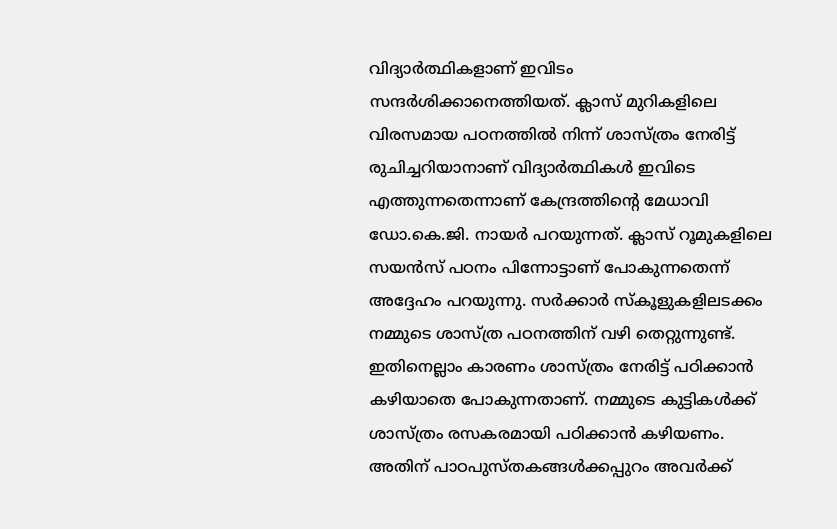വിദ്യാര്‍ത്ഥികളാണ് ഇവിടം സന്ദര്‍ശിക്കാനെത്തിയത്. ക്ലാസ് മുറികളിലെ വിരസമായ പഠനത്തില്‍ നിന്ന് ശാസ്ത്രം നേരിട്ട് രുചിച്ചറിയാനാണ് വിദ്യാര്‍ത്ഥികള്‍ ഇവിടെ എത്തുന്നതെന്നാണ് കേന്ദ്രത്തിന്റെ മേധാവി ഡോ.കെ.ജി. നായര്‍ പറയുന്നത്. ക്ലാസ് റൂമുകളിലെ സയന്‍സ് പഠനം പിന്നോട്ടാണ് പോകുന്നതെന്ന് അദ്ദേഹം പറയുന്നു. സര്‍ക്കാര്‍ സ്‌കൂളുകളിലടക്കം നമ്മുടെ ശാസ്ത്ര പഠനത്തിന് വഴി തെറ്റുന്നുണ്ട്. ഇതിനെല്ലാം കാരണം ശാസ്ത്രം നേരിട്ട് പഠിക്കാന്‍ കഴിയാതെ പോകുന്നതാണ്. നമ്മുടെ കുട്ടികള്‍ക്ക് ശാസ്ത്രം രസകരമായി പഠിക്കാന്‍ കഴിയണം. അതിന് പാഠപുസ്തകങ്ങള്‍ക്കപ്പുറം അവര്‍ക്ക്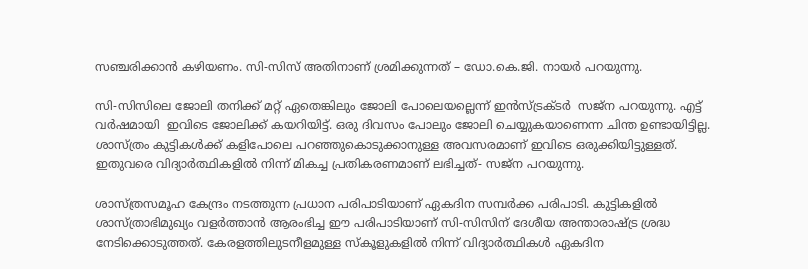സഞ്ചരിക്കാന്‍ കഴിയണം. സി-സിസ് അതിനാണ് ശ്രമിക്കുന്നത് – ഡോ.കെ.ജി. നായര്‍ പറയുന്നു.

സി-സിസിലെ ജോലി തനിക്ക് മറ്റ് ഏതെങ്കിലും ജോലി പോലെയല്ലെന്ന് ഇന്‍സ്ട്രക്ടര്‍  സജ്‌ന പറയുന്നു. എട്ട് വര്‍ഷമായി  ഇവിടെ ജോലിക്ക് കയറിയിട്ട്. ഒരു ദിവസം പോലും ജോലി ചെയ്യുകയാണെന്ന ചിന്ത ഉണ്ടായിട്ടില്ല. ശാസ്ത്രം കുട്ടികള്‍ക്ക് കളിപോലെ പറഞ്ഞുകൊടുക്കാനുള്ള അവസരമാണ് ഇവിടെ ഒരുക്കിയിട്ടുള്ളത്. ഇതുവരെ വിദ്യാര്‍ത്ഥികളില്‍ നിന്ന് മികച്ച പ്രതികരണമാണ് ലഭിച്ചത്- സജ്‌ന പറയുന്നു.

ശാസ്ത്രസമൂഹ കേന്ദ്രം നടത്തുന്ന പ്രധാന പരിപാടിയാണ് ഏകദിന സമ്പര്‍ക്ക പരിപാടി. കുട്ടികളില്‍ ശാസ്ത്രാഭിമുഖ്യം വളര്‍ത്താന്‍ ആരംഭിച്ച ഈ പരിപാടിയാണ് സി-സിസിന് ദേശീയ അന്താരാഷ്‌ട്ര ശ്രദ്ധ നേടിക്കൊടുത്തത്. കേരളത്തിലുടനീളമുള്ള സ്‌കൂളുകളില്‍ നിന്ന് വിദ്യാര്‍ത്ഥികള്‍ ഏകദിന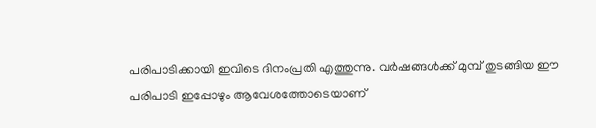പരിപാടിക്കായി ഇവിടെ ദിനംപ്രതി എത്തുന്നു. വര്‍ഷങ്ങള്‍ക്ക് മുമ്പ് തുടങ്ങിയ ഈ പരിപാടി ഇപ്പോഴും ആവേശത്തോടെയാണ്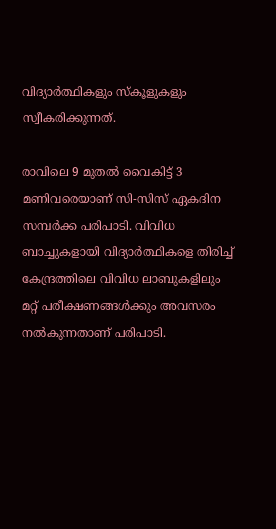വിദ്യാര്‍ത്ഥികളും സ്‌കൂളുകളും സ്വീകരിക്കുന്നത്.

രാവിലെ 9 മുതല്‍ വൈകിട്ട് 3 മണിവരെയാണ് സി-സിസ് ഏകദിന സമ്പര്‍ക്ക പരിപാടി. വിവിധ ബാച്ചുകളായി വിദ്യാര്‍ത്ഥികളെ തിരിച്ച് കേന്ദ്രത്തിലെ വിവിധ ലാബുകളിലും മറ്റ് പരീക്ഷണങ്ങള്‍ക്കും അവസരം നല്‍കുന്നതാണ് പരിപാടി.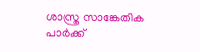ശാസ്ത്ര സാങ്കേതിക പാര്‍ക്ക്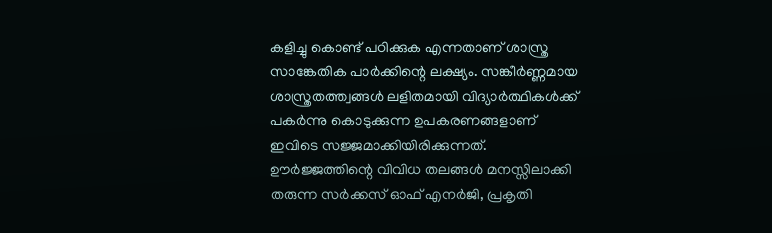കളിച്ചു കൊണ്ട് പഠിക്കുക എന്നതാണ് ശാസ്ത്ര സാങ്കേതിക പാര്‍ക്കിന്റെ ലക്ഷ്യം. സങ്കീര്‍ണ്ണമായ ശാസ്ത്രതത്ത്വങ്ങള്‍ ലളിതമായി വിദ്യാര്‍ത്ഥികള്‍ക്ക് പകര്‍ന്നു കൊടുക്കുന്ന ഉപകരണങ്ങളാണ് ഇവിടെ സജ്ജമാക്കിയിരിക്കുന്നത്. ഊര്‍ജ്ജത്തിന്റെ വിവിധ തലങ്ങള്‍ മനസ്സിലാക്കി തരുന്ന സര്‍ക്കസ് ഓഫ് എനര്‍ജി, പ്രകൃതി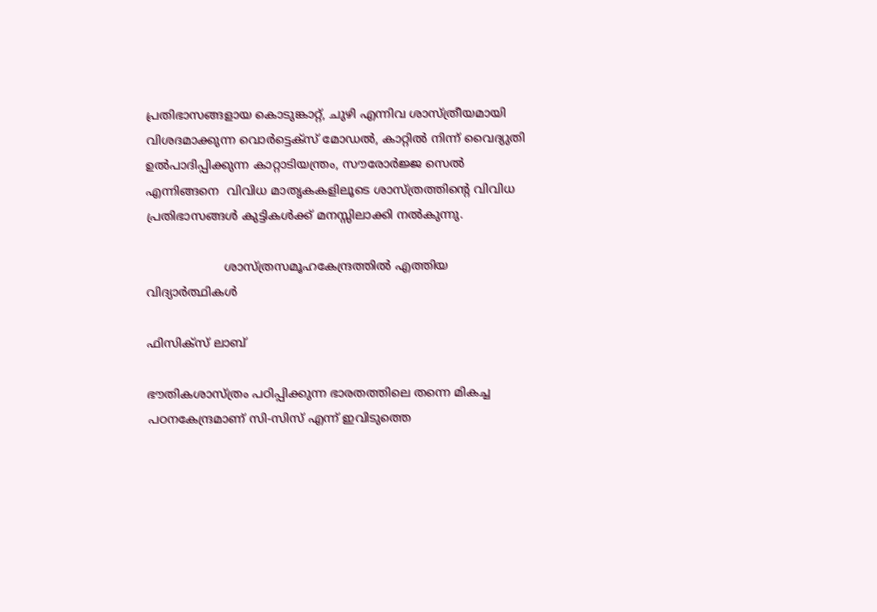പ്രതിഭാസങ്ങളായ കൊടുങ്കാറ്റ്, ചുഴി എന്നിവ ശാസ്ത്രീയമായി വിശദമാക്കുന്ന വൊര്‍ട്ടെക്‌സ് മോഡല്‍, കാറ്റില്‍ നിന്ന് വൈദ്യുതി ഉല്‍പാദിപ്പിക്കുന്ന കാറ്റാടിയന്ത്രം, സൗരോര്‍ജ്ജ സെല്‍ എന്നിങ്ങനെ  വിവിധ മാതൃകകളിലൂടെ ശാസ്ത്രത്തിന്റെ വിവിധ പ്രതിഭാസങ്ങള്‍ കുട്ടികള്‍ക്ക് മനസ്സിലാക്കി നല്‍കുന്നു.

                     ശാസ്ത്രസമൂഹകേന്ദ്രത്തില്‍ എത്തിയ വിദ്യാര്‍ത്ഥികള്‍

ഫിസിക്‌സ് ലാബ്

ഭൗതികശാസ്ത്രം പഠിപ്പിക്കുന്ന ഭാരതത്തിലെ തന്നെ മികച്ച പഠനകേന്ദ്രമാണ് സി-സിസ് എന്ന് ഇവിടുത്തെ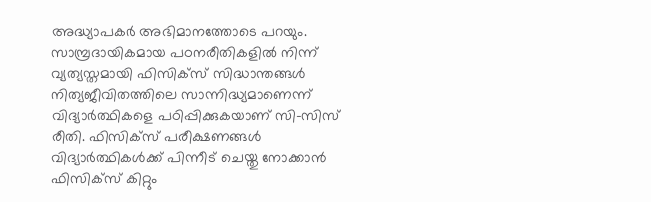അദ്ധ്യാപകര്‍ അഭിമാനത്തോടെ പറയും. സാമ്പ്രദായികമായ പഠനരീതികളില്‍ നിന്ന് വ്യത്യസ്തമായി ഫിസിക്‌സ് സിദ്ധാന്തങ്ങള്‍ നിത്യജീവിതത്തിലെ സാന്നിദ്ധ്യമാണെന്ന് വിദ്യാര്‍ത്ഥികളെ പഠിപ്പിക്കുകയാണ് സി-സിസ് രീതി. ഫിസിക്‌സ് പരീക്ഷണങ്ങള്‍ വിദ്യാര്‍ത്ഥികള്‍ക്ക് പിന്നീട് ചെയ്തു നോക്കാന്‍ ഫിസിക്‌സ് കിറ്റും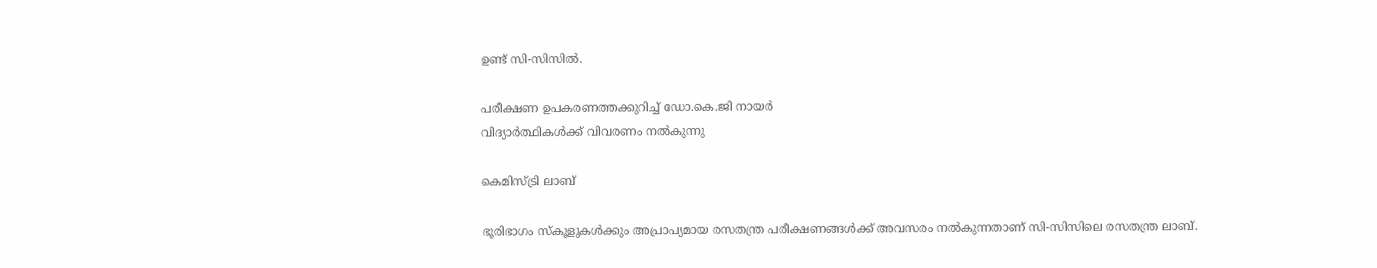ഉണ്ട് സി-സിസില്‍.

പരീക്ഷണ ഉപകരണത്തക്കുറിച്ച് ഡോ.കെ.ജി നായര്‍
വിദ്യാര്‍ത്ഥികള്‍ക്ക് വിവരണം നല്‍കുന്നു

കെമിസ്ട്രി ലാബ്

ഭൂരിഭാഗം സ്‌കൂളുകള്‍ക്കും അപ്രാപ്യമായ രസതന്ത്ര പരീക്ഷണങ്ങള്‍ക്ക് അവസരം നല്‍കുന്നതാണ് സി-സിസിലെ രസതന്ത്ര ലാബ്.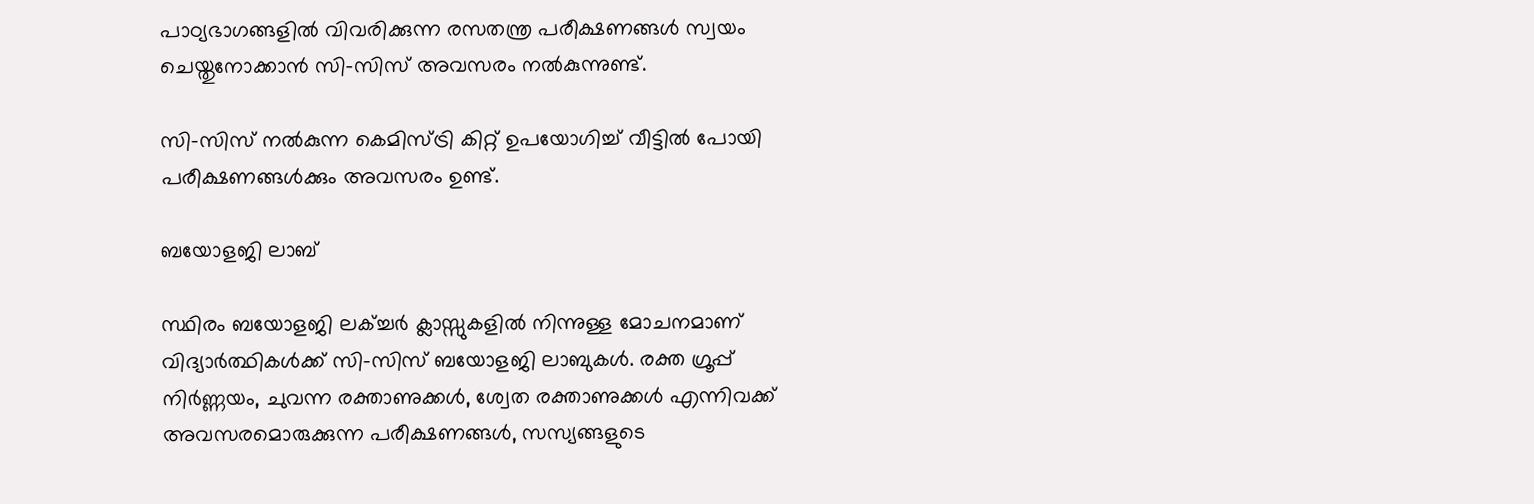പാഠ്യഭാഗങ്ങളില്‍ വിവരിക്കുന്ന രസതന്ത്ര പരീക്ഷണങ്ങള്‍ സ്വയം ചെയ്തുനോക്കാന്‍ സി-സിസ് അവസരം നല്‍കുന്നുണ്ട്.

സി-സിസ് നല്‍കുന്ന കെമിസ്ട്രി കിറ്റ് ഉപയോഗിച്ച് വീട്ടില്‍ പോയി പരീക്ഷണങ്ങള്‍ക്കും അവസരം ഉണ്ട്.

ബയോളജി ലാബ്

സ്ഥിരം ബയോളജി ലക്ച്ചര്‍ ക്ലാസ്സുകളില്‍ നിന്നുള്ള മോചനമാണ് വിദ്യാര്‍ത്ഥികള്‍ക്ക് സി-സിസ് ബയോളജി ലാബുകള്‍. രക്ത ഗ്രൂപ്പ് നിര്‍ണ്ണയം, ചുവന്ന രക്താണുക്കള്‍, ശ്വേത രക്താണുക്കള്‍ എന്നിവക്ക് അവസരമൊരുക്കുന്ന പരീക്ഷണങ്ങള്‍, സസ്യങ്ങളുടെ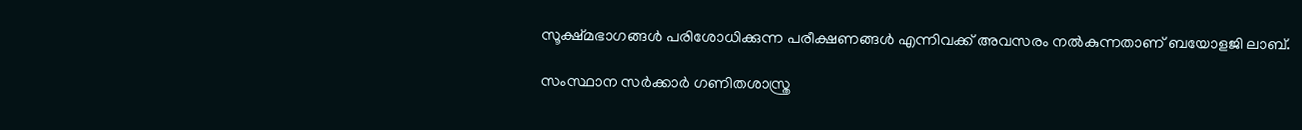സൂക്ഷ്മഭാഗങ്ങള്‍ പരിശോധിക്കുന്ന പരീക്ഷണങ്ങള്‍ എന്നിവക്ക് അവസരം നല്‍കുന്നതാണ് ബയോളജി ലാബ്.

സംസ്ഥാന സര്‍ക്കാര്‍ ഗണിതശാസ്ത്ര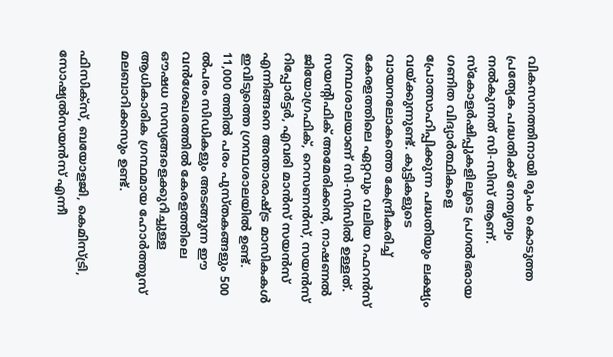വികസനത്തിനായി രൂപം കൊടുത്ത പ്രത്യേക പദ്ധതിക്ക് നേതൃത്വം നല്‍കുന്നത് സി-സിസ് ആണ്. സ്‌കോളര്‍ഷിപ്പുകളിലൂടെ പ്രഗല്‍ഭരായ ഗണിത വിദ്യാര്‍ത്ഥികളെ പ്രോത്സാഹിപ്പിക്കുന്ന പദ്ധതിയും ലക്ഷ്യം വയ്‌ക്കുന്നുണ്ട്. കുട്ടികളുടെ വായനലോകത്തെ കേന്ദ്രീകരിച്ച് കേരളത്തിലെ ഏറ്റവും വലിയ റഫറന്‍സ് ഗ്രന്ഥശാലയാണ് സി-സിസില്‍ ഉള്ളത്. സയന്റിഫിക് അമേരിക്കന്‍, നാഷണല്‍ ജിയോഗ്രഫിക്, റെസണന്‍സ്, സയന്‍സ് റിപ്പോര്‍ട്ടര്‍, എവരി മാന്‍സ് സയന്‍സ് എന്നിങ്ങനെ അന്താരാഷ്‌ട്ര മാസികകള്‍ ഇവിടുത്തെ ഗ്രന്ഥശാലയില്‍ ഉണ്ട്. 11,000 ത്തില്‍ പരം പുസ്തകങ്ങളും 500 ല്‍പരം സിഡികളും അടങ്ങുന്ന ഈ വന്‍ശേഖരത്തില്‍ കേരളത്തിലെ ഔഷധ സസ്യങ്ങളെക്കുറിച്ചുള്ള ആധികാരിക ഗ്രന്ഥമായ ഹോര്‍ത്തൂസ് മലബാറിക്കസും ഉണ്ട്.

ഫിസിക്‌സ്, ബയോളജി, കെമിസ്ട്രി, സോഷ്യല്‍സയന്‍സ് എന്നീ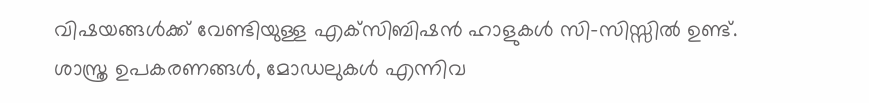വിഷയങ്ങള്‍ക്ക് വേണ്ടിയുള്ള എക്‌സിബിഷന്‍ ഹാളുകള്‍ സി-സിസ്സില്‍ ഉണ്ട്. ശാസ്ത്ര ഉപകരണങ്ങള്‍, മോഡലുകള്‍ എന്നിവ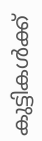കുട്ടികള്‍ക്ക്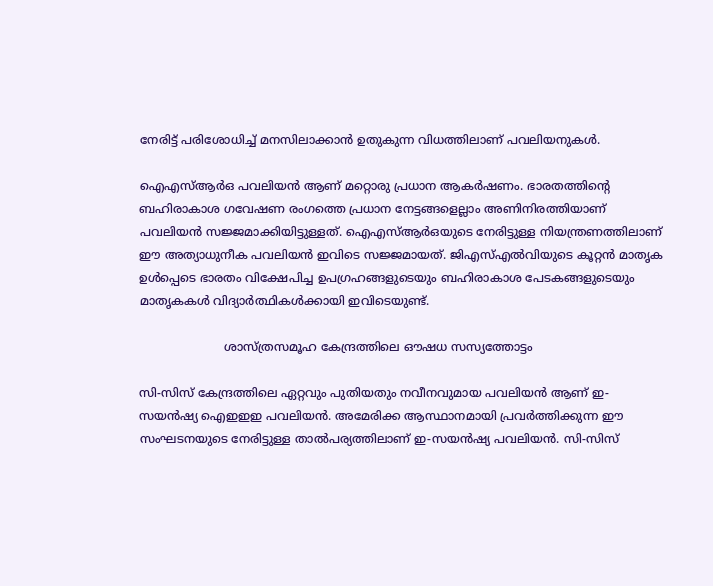നേരിട്ട് പരിശോധിച്ച് മനസിലാക്കാന്‍ ഉതുകുന്ന വിധത്തിലാണ് പവലിയനുകള്‍.

ഐഎസ്ആര്‍ഒ പവലിയന്‍ ആണ് മറ്റൊരു പ്രധാന ആകര്‍ഷണം. ഭാരതത്തിന്റെ ബഹിരാകാശ ഗവേഷണ രംഗത്തെ പ്രധാന നേട്ടങ്ങളെല്ലാം അണിനിരത്തിയാണ് പവലിയന്‍ സജ്ജമാക്കിയിട്ടുള്ളത്. ഐഎസ്ആര്‍ഒയുടെ നേരിട്ടുള്ള നിയന്ത്രണത്തിലാണ് ഈ അത്യാധുനീക പവലിയന്‍ ഇവിടെ സജ്ജമായത്. ജിഎസ്എല്‍വിയുടെ കൂറ്റന്‍ മാതൃക ഉള്‍പ്പെടെ ഭാരതം വിക്ഷേപിച്ച ഉപഗ്രഹങ്ങളുടെയും ബഹിരാകാശ പേടകങ്ങളുടെയും മാതൃകകള്‍ വിദ്യാര്‍ത്ഥികള്‍ക്കായി ഇവിടെയുണ്ട്.

                       ശാസ്ത്രസമൂഹ കേന്ദ്രത്തിലെ ഔഷധ സസ്യത്തോട്ടം

സി-സിസ് കേന്ദ്രത്തിലെ ഏറ്റവും പുതിയതും നവീനവുമായ പവലിയന്‍ ആണ് ഇ-സയന്‍ഷ്യ ഐഇഇഇ പവലിയന്‍. അമേരിക്ക ആസ്ഥാനമായി പ്രവര്‍ത്തിക്കുന്ന ഈ സംഘടനയുടെ നേരിട്ടുള്ള താല്‍പര്യത്തിലാണ് ഇ-സയന്‍ഷ്യ പവലിയന്‍. സി-സിസ്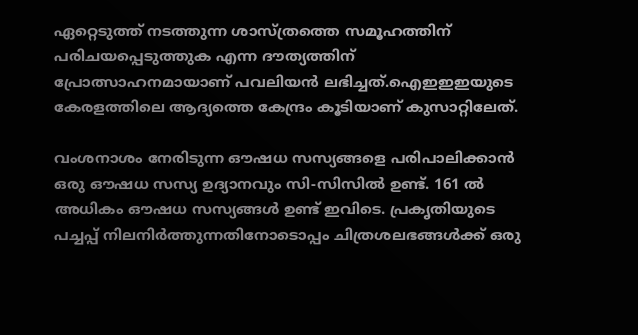ഏറ്റെടുത്ത് നടത്തുന്ന ശാസ്ത്രത്തെ സമൂഹത്തിന് പരിചയപ്പെടുത്തുക എന്ന ദൗത്യത്തിന് പ്രോത്സാഹനമായാണ് പവലിയന്‍ ലഭിച്ചത്.ഐഇഇഇയുടെ കേരളത്തിലെ ആദ്യത്തെ കേന്ദ്രം കൂടിയാണ് കുസാറ്റിലേത്.

വംശനാശം നേരിടുന്ന ഔഷധ സസ്യങ്ങളെ പരിപാലിക്കാന്‍ ഒരു ഔഷധ സസ്യ ഉദ്യാനവും സി-സിസില്‍ ഉണ്ട്. 161 ല്‍ അധികം ഔഷധ സസ്യങ്ങള്‍ ഉണ്ട് ഇവിടെ. പ്രകൃതിയുടെ പച്ചപ്പ് നിലനിര്‍ത്തുന്നതിനോടൊപ്പം ചിത്രശലഭങ്ങള്‍ക്ക് ഒരു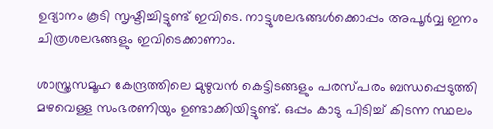ഉദ്യാനം കൂടി സൃഷ്ടിച്ചിട്ടുണ്ട് ഇവിടെ. നാട്ടുശലഭങ്ങള്‍ക്കൊപ്പം അപൂര്‍വ്വ ഇനം ചിത്രശലഭങ്ങളും ഇവിടെക്കാണാം.

ശാസ്ത്രസമൂഹ കേന്ദ്രത്തിലെ മുഴുവന്‍ കെട്ടിടങ്ങളും പരസ്പരം ബന്ധപ്പെടുത്തി മഴവെള്ള സംഭരണിയും ഉണ്ടാക്കിയിട്ടുണ്ട്. ഒപ്പം കാടു പിടിച്ച് കിടന്ന സ്ഥലം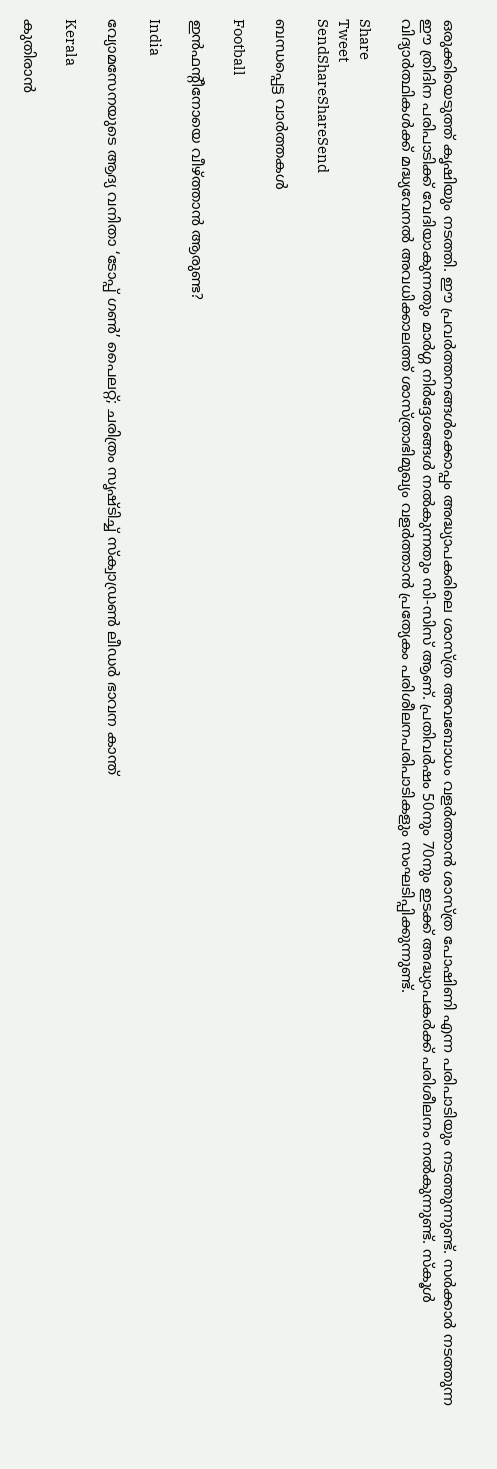ഒരുക്കിയെടുത്ത് കൃഷിയും നടത്തി. ഈ പ്രവര്‍ത്തനങ്ങള്‍ക്കൊപ്പം അദ്ധ്യാപകരിലെ ശാസ്ത്ര അവബോധം വളര്‍ത്താന്‍ ശാസ്ത്ര പോഷിണി എന്ന പരിപാടിയും നടത്തുന്നുണ്ട്. സര്‍ക്കാര്‍ നടത്തുന്ന ഈ ത്രിദിന പരിപാടിക്ക് വേദിയാകുന്നതും മാര്‍ഗ്ഗ നിര്‍ദ്ദേശങ്ങള്‍ നല്‍കുന്നതും സി-സിസ് ആണ്. പ്രതിവര്‍ഷം 50നും 70നും ഇടക്ക് അദ്ധ്യാപകര്‍ക്ക് പരിശീലനം നല്‍കുന്നുണ്ട്. സ്‌കൂള്‍ വിദ്യാര്‍ത്ഥികള്‍ക്ക് മദ്ധ്യവേനല്‍ അവധിക്കാലത്ത് ശാസ്ത്രാഭിമുഖ്യം വളര്‍ത്താന്‍ പ്രത്യേകം പരിശീലനപരിപാടികളും സംഘടിപ്പിക്കുന്നുണ്ട്.

Share
Tweet
SendShareShareSend

ബന്ധപ്പെട്ട വാര്‍ത്തകള്‍

Football

ഇന്‍ഫന്റീനോയെ വീഴ്‌ത്താന്‍ ആരുണ്ട?

India

വ്യോമസേനയുടെ ആദ്യ വനിതാ ‘ടോപ്പ് ഗൺ’ പൈലറ്റ്; ചരിത്രം സൃഷ്ടിച്ച് സ്ക്വാഡ്രൺ ലീഡർ ഭാവന കാന്ത്

Kerala

കുതിരാൻ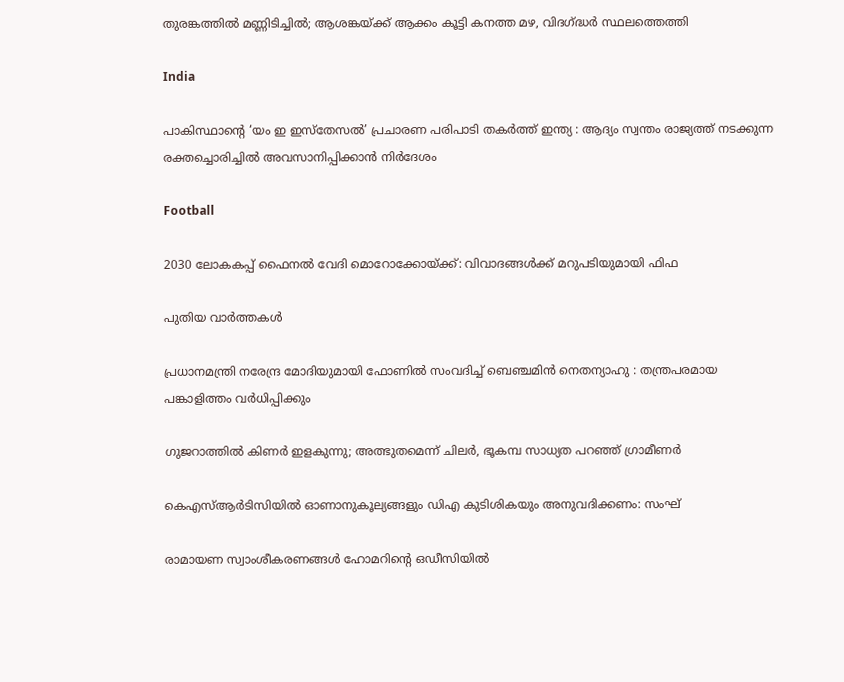തുരങ്കത്തിൽ മണ്ണിടിച്ചിൽ; ആശങ്കയ്‌ക്ക് ആക്കം കൂട്ടി കനത്ത മഴ, വിദഗ്‌ദ്ധർ സ്ഥലത്തെത്തി

India

പാകിസ്ഥാന്റെ ‘യം ഇ ഇസ്തേസൽ’ പ്രചാരണ പരിപാടി തകർത്ത് ഇന്ത്യ : ആദ്യം സ്വന്തം രാജ്യത്ത് നടക്കുന്ന രക്തച്ചൊരിച്ചിൽ അവസാനിപ്പിക്കാൻ നിർദേശം

Football

2030 ലോകകപ്പ് ഫൈനല്‍ വേദി മൊറോക്കോയ്‌ക്ക്: വിവാദങ്ങള്‍ക്ക് മറുപടിയുമായി ഫിഫ

പുതിയ വാര്‍ത്തകള്‍

പ്രധാനമന്ത്രി നരേന്ദ്ര മോദിയുമായി ഫോണിൽ സംവദിച്ച് ബെഞ്ചമിൻ നെതന്യാഹു : തന്ത്രപരമായ പങ്കാളിത്തം വർധിപ്പിക്കും

ഗുജറാത്തിൽ കിണർ ഇളകുന്നു; അത്ഭുതമെന്ന് ചിലർ, ഭൂകമ്പ സാധ്യത പറഞ്ഞ് ഗ്രാമീണർ

കെഎസ്ആര്‍ടിസിയില്‍ ഓണാനുകൂല്യങ്ങളും ഡിഎ കുടിശികയും അനുവദിക്കണം: സംഘ്

രാമായണ സ്വാംശീകരണങ്ങള്‍ ഹോമറിന്റെ ഒഡീസിയില്‍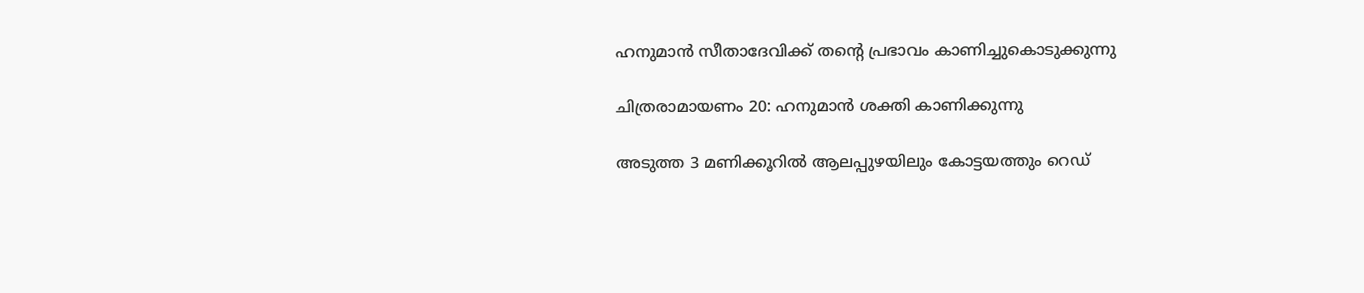ഹനുമാന്‍ സീതാദേവിക്ക് തന്റെ പ്രഭാവം കാണിച്ചുകൊടുക്കുന്നു

ചിത്രരാമായണം 20: ഹനുമാന്‍ ശക്തി കാണിക്കുന്നു

അടുത്ത 3 മണിക്കൂറിൽ ആലപ്പുഴയിലും കോട്ടയത്തും റെഡ്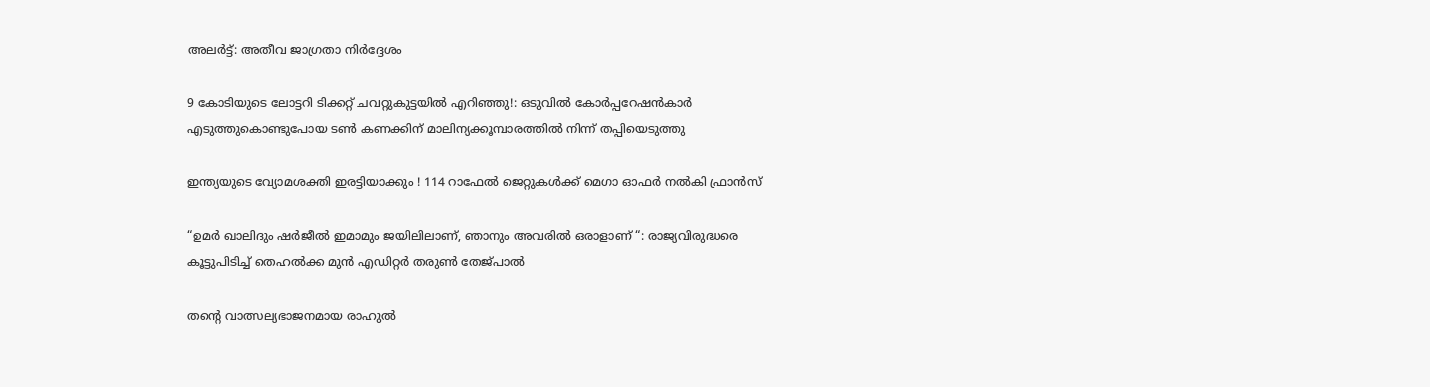അലർട്ട്: അതീവ ജാഗ്രതാ നിർദ്ദേശം

9 കോടിയുടെ ലോട്ടറി ടിക്കറ്റ് ചവറ്റുകുട്ടയിൽ എറിഞ്ഞു!: ഒടുവിൽ കോർപ്പറേഷൻകാർ എടുത്തുകൊണ്ടുപോയ ടൺ കണക്കിന് മാലിന്യക്കൂമ്പാരത്തിൽ നിന്ന് തപ്പിയെടുത്തു

ഇന്ത്യയുടെ വ്യോമശക്തി ഇരട്ടിയാക്കും ! 114 റാഫേൽ ജെറ്റുകൾക്ക് മെഗാ ഓഫർ നൽകി ഫ്രാൻസ്

“ഉമർ ഖാലിദും ഷർജീൽ ഇമാമും ജയിലിലാണ്, ഞാനും അവരിൽ ഒരാളാണ് “: രാജ്യവിരുദ്ധരെ കൂട്ടുപിടിച്ച് തെഹൽക്ക മുൻ എഡിറ്റർ തരുൺ തേജ്പാൽ

തന്റെ വാത്സല്യഭാജനമായ രാഹുൽ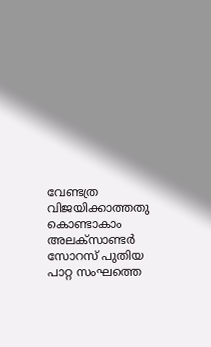വേണ്ടത്ര വിജയിക്കാത്തതു കൊണ്ടാകാം അലക്സാണ്ടർ സോറസ് പുതിയ പാറ്റ സംഘത്തെ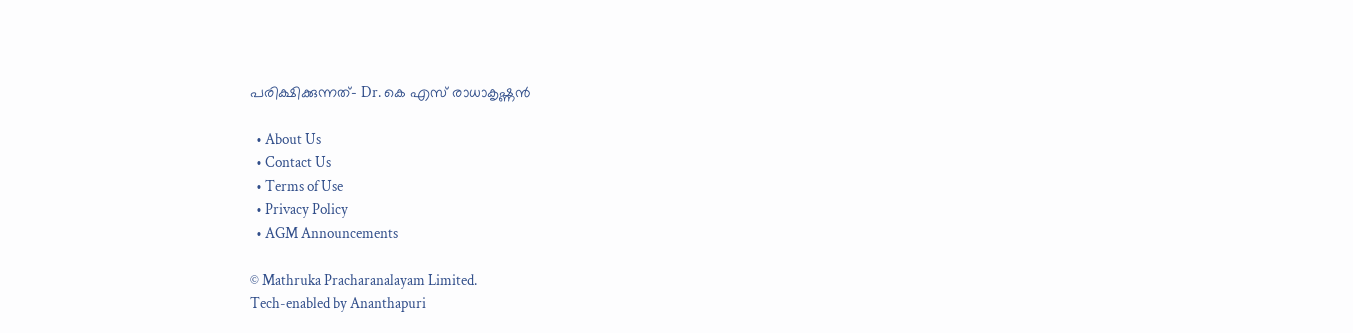പരിക്ഷിക്കുന്നത്- Dr. കെ എസ് രാധാകൃഷ്ണൻ

  • About Us
  • Contact Us
  • Terms of Use
  • Privacy Policy
  • AGM Announcements

© Mathruka Pracharanalayam Limited.
Tech-enabled by Ananthapuri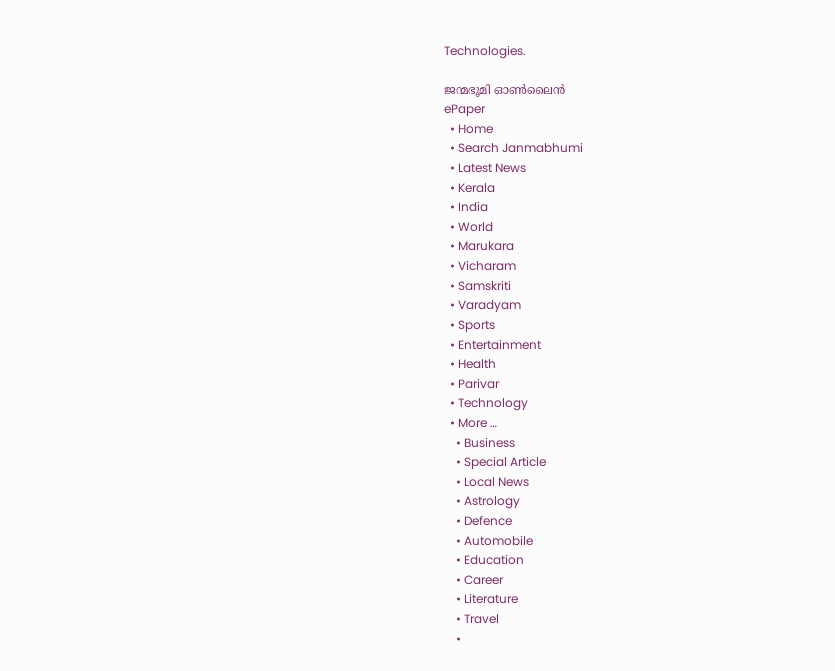Technologies.

ജന്മഭൂമി ഓണ്‍ലൈന്‍
ePaper
  • Home
  • Search Janmabhumi
  • Latest News
  • Kerala
  • India
  • World
  • Marukara
  • Vicharam
  • Samskriti
  • Varadyam
  • Sports
  • Entertainment
  • Health
  • Parivar
  • Technology
  • More …
    • Business
    • Special Article
    • Local News
    • Astrology
    • Defence
    • Automobile
    • Education
    • Career
    • Literature
    • Travel
    •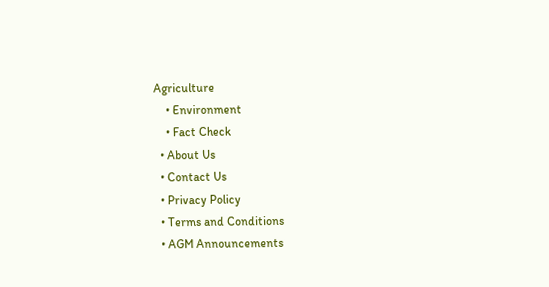Agriculture
    • Environment
    • Fact Check
  • About Us
  • Contact Us
  • Privacy Policy
  • Terms and Conditions
  • AGM Announcements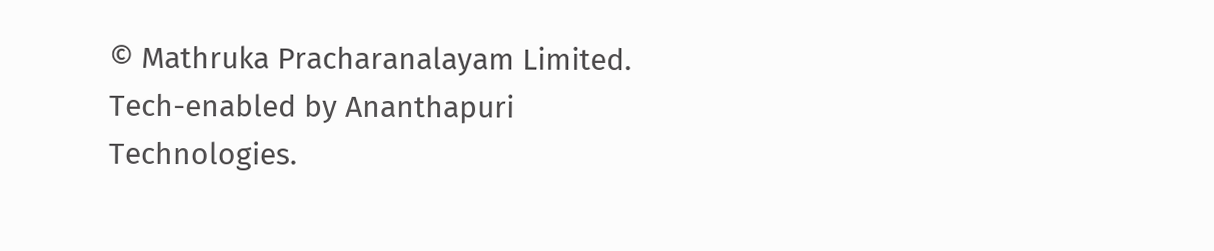© Mathruka Pracharanalayam Limited.
Tech-enabled by Ananthapuri Technologies.